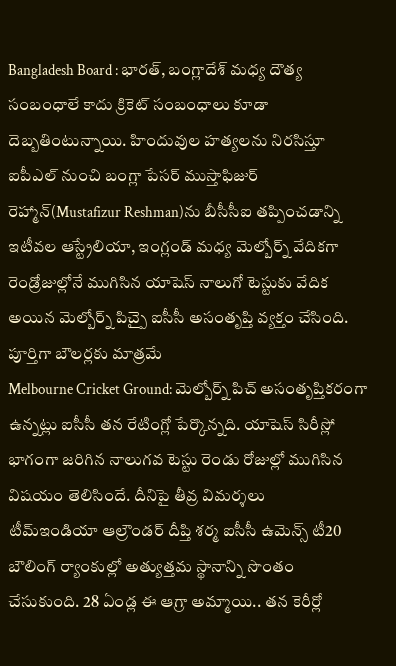Bangladesh Board : భారత్, బంగ్లాదేశ్ మధ్య దౌత్య సంబంధాలే కాదు క్రికెట్ సంబంధాలు కూడా దెబ్బతింటున్నాయి. హిందువుల హత్యలను నిరసిస్తూ ఐపీఎల్ నుంచి బంగ్లా పేసర్ ముస్తాఫిజుర్ రెహ్మాన్(Mustafizur Reshman)ను బీసీసీఐ తప్పించడాన్ని
ఇటీవల ఆస్ట్రేలియా, ఇంగ్లండ్ మధ్య మెల్బోర్న్ వేదికగా రెండ్రోజుల్లోనే ముగిసిన యాషెస్ నాలుగో టెస్టుకు వేదిక అయిన మెల్బోర్న్ పిచ్పై ఐసీసీ అసంతృప్తి వ్యక్తం చేసింది. పూర్తిగా బౌలర్లకు మాత్రమే
Melbourne Cricket Ground: మెల్బోర్న్ పిచ్ అసంతృప్తికరంగా ఉన్నట్లు ఐసీసీ తన రేటింగ్లో పేర్కొన్నది. యాషెస్ సిరీస్లో భాగంగా జరిగిన నాలుగవ టెస్టు రెండు రోజుల్లో ముగిసిన విషయం తెలిసిందే. దీనిపై తీవ్ర విమర్శలు
టీమ్ఇండియా ఆల్రౌండర్ దీప్తి శర్మ ఐసీసీ ఉమెన్స్ టీ20 బౌలింగ్ ర్యాంకుల్లో అత్యుత్తమ స్థానాన్ని సొంతం చేసుకుంది. 28 ఏండ్ల ఈ ఆగ్రా అమ్మాయి.. తన కెరీర్లో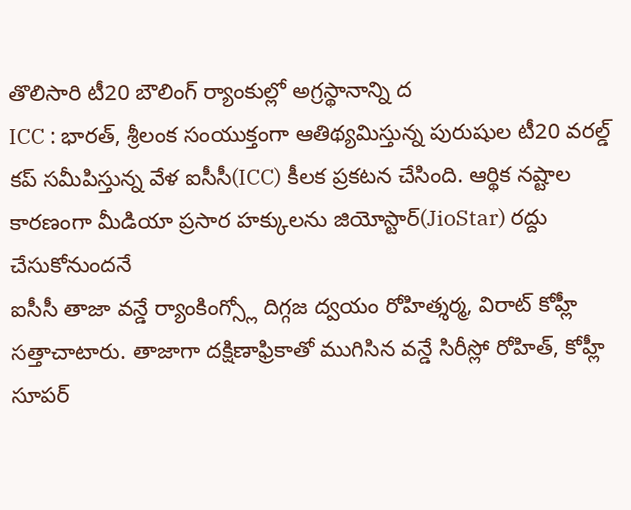తొలిసారి టీ20 బౌలింగ్ ర్యాంకుల్లో అగ్రస్థానాన్ని ద
ICC : భారత్, శ్రీలంక సంయుక్తంగా ఆతిథ్యమిస్తున్న పురుషుల టీ20 వరల్డ్ కప్ సమీపిస్తున్న వేళ ఐసీసీ(ICC) కీలక ప్రకటన చేసింది. ఆర్థిక నష్టాల కారణంగా మీడియా ప్రసార హక్కులను జియోస్టార్(JioStar) రద్దు చేసుకోనుందనే
ఐసీసీ తాజా వన్డే ర్యాంకింగ్స్లో దిగ్గజ ద్వయం రోహిత్శర్మ, విరాట్ కోహ్లీ సత్తాచాటారు. తాజాగా దక్షిణాఫ్రికాతో ముగిసిన వన్డే సిరీస్లో రోహిత్, కోహ్లీ సూపర్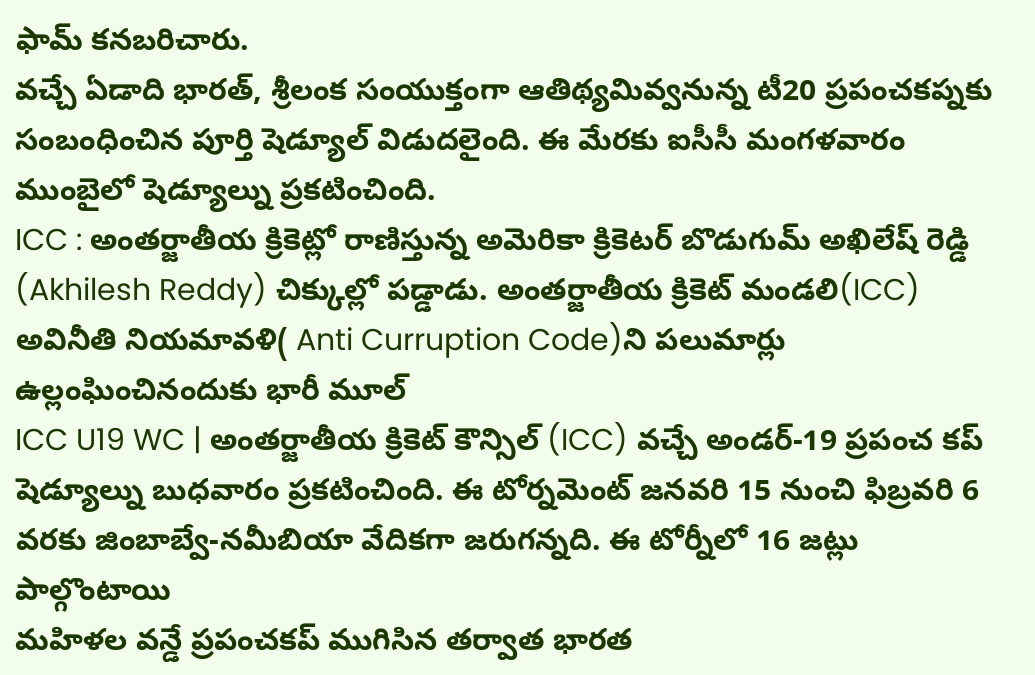ఫామ్ కనబరిచారు.
వచ్చే ఏడాది భారత్, శ్రీలంక సంయుక్తంగా ఆతిథ్యమివ్వనున్న టీ20 ప్రపంచకప్నకు సంబంధించిన పూర్తి షెడ్యూల్ విడుదలైంది. ఈ మేరకు ఐసీసీ మంగళవారం ముంబైలో షెడ్యూల్ను ప్రకటించింది.
ICC : అంతర్జాతీయ క్రికెట్లో రాణిస్తున్న అమెరికా క్రికెటర్ బొడుగుమ్ అఖిలేష్ రెడ్డి (Akhilesh Reddy) చిక్కుల్లో పడ్డాడు. అంతర్జాతీయ క్రికెట్ మండలి(ICC) అవినీతి నియమావళి( Anti Curruption Code)ని పలుమార్లు ఉల్లంఘించినందుకు భారీ మూల్
ICC U19 WC | అంతర్జాతీయ క్రికెట్ కౌన్సిల్ (ICC) వచ్చే అండర్-19 ప్రపంచ కప్ షెడ్యూల్ను బుధవారం ప్రకటించింది. ఈ టోర్నమెంట్ జనవరి 15 నుంచి ఫిబ్రవరి 6 వరకు జింబాబ్వే-నమీబియా వేదికగా జరుగన్నది. ఈ టోర్నీలో 16 జట్లు పాల్గొంటాయి
మహిళల వన్డే ప్రపంచకప్ ముగిసిన తర్వాత భారత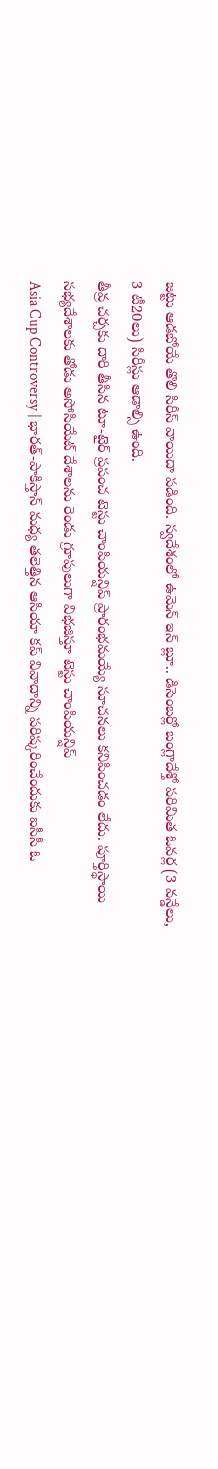జట్టు ఆడబోయే తొలి సిరీస్ వాయిదా పడింది. స్వదేశంలో ఉమెన్ ఇన్ బ్లూ.. డిసెంబర్లో బంగ్లాదేశ్తో పరిమిత ఓవర్ల (3 వన్డేలు, 3 టీ20లు) సిరీస్లు ఆడాల్సి ఉంది.
తీవ్ర చర్చకు దారి తీసిన టూ-టైర్ ప్రపంచ టెస్టు చాంపియన్షిప్ ప్రారంభమయ్యే సూచనలు కనిపించడం లేదు. పూర్తిస్థాయి సభ్యదేశాలకు తోడు అసోసియేట్ దేశాలను రెండు గ్రూపులుగా విభజిస్తూ టెస్టు చాంపియన్షిప్
Asia Cup Controversy | భారత్-పాకిస్తాన్ మధ్య తలెత్తిన ఆసియా కప్ వివాదాన్ని పరిష్కరించేందుకు ఐసీసీ ఓ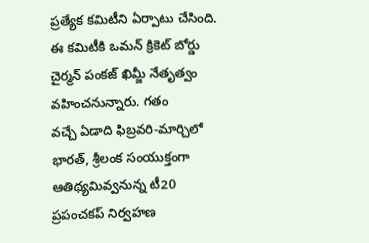ప్రత్యేక కమిటీని ఏర్పాటు చేసింది. ఈ కమిటీకి ఒమన్ క్రికెట్ బోర్డు చైర్మన్ పంకజ్ ఖిమ్జీ నేతృత్వం వహించనున్నారు. గతం
వచ్చే ఏడాది ఫిబ్రవరి-మార్చిలో భారత్, శ్రీలంక సంయుక్తంగా ఆతిథ్యమివ్వనున్న టీ20 ప్రపంచకప్ నిర్వహణ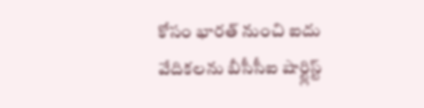కోసం భారత్ నుంచి ఐదు వేదికలను బీసీసీఐ షార్ట్లిస్ట్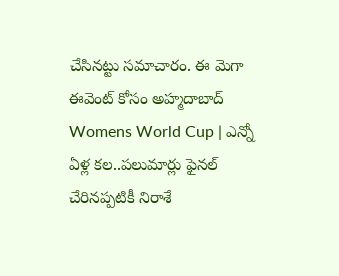చేసినట్టు సమాచారం. ఈ మెగా ఈవెంట్ కోసం అహ్మదాబాద్
Womens World Cup | ఎన్నో ఏళ్ల కల..పలుమార్లు ఫైనల్ చేరినప్పటికీ నిరాశే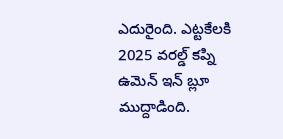ఎదురైంది. ఎట్టకేలకి 2025 వరల్డ్ కప్ని ఉమెన్ ఇన్ బ్లూ ముద్దాడింది.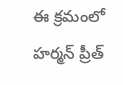ఈ క్రమంలో హర్మన్ ప్రీత్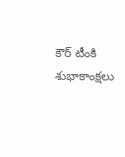కౌర్ టీంకి శుభాకాంక్షలు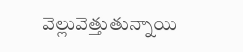వెల్లువెత్తుతున్నాయి